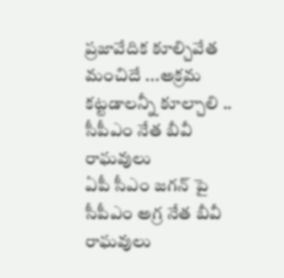ప్రజావేదిక కూల్చివేత మంచిదే ...అక్రమ కట్టడాలన్నీ కూల్చాలి .. సీపీఎం నేత బీవీ రాఘవులు
ఏపీ సీఎం జగన్ పై సీపీఎం అగ్ర నేత బీవీ రాఘవులు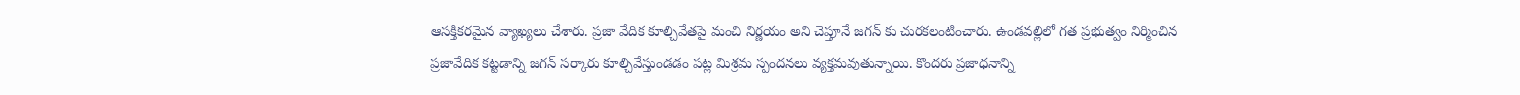ఆసక్తికరమైన వ్యాఖ్యలు చేశారు. ప్రజా వేదిక కూల్చివేతపై మంచి నిర్ణయం అని చెప్తూనే జగన్ కు చురకలంటించారు. ఉండవల్లిలో గత ప్రభుత్వం నిర్మించిన ప్రజావేదిక కట్టడాన్ని జగన్ సర్కారు కూల్చివేస్తుండడం పట్ల మిశ్రమ స్పందనలు వ్యక్తమవుతున్నాయి. కొందరు ప్రజాధనాన్ని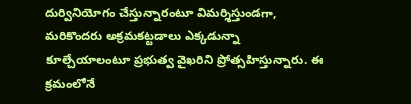దుర్వినియోగం చేస్తున్నారంటూ విమర్శిస్తుండగా, మరికొందరు అక్రమకట్టడాలు ఎక్కడున్నా కూల్చేయాలంటూ ప్రభుత్వ వైఖరిని ప్రోత్సహిస్తున్నారు. ఈ క్రమంలోనే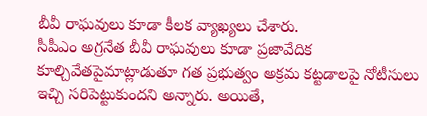బీవీ రాఘవులు కూడా కీలక వ్యాఖ్యలు చేశారు.
సీపీఎం అగ్రనేత బీవీ రాఘవులు కూడా ప్రజావేదిక కూల్చివేతపైమాట్లాడుతూ గత ప్రభుత్వం అక్రమ కట్టడాలపై నోటీసులు ఇచ్చి సరిపెట్టుకుందని అన్నారు. అయితే,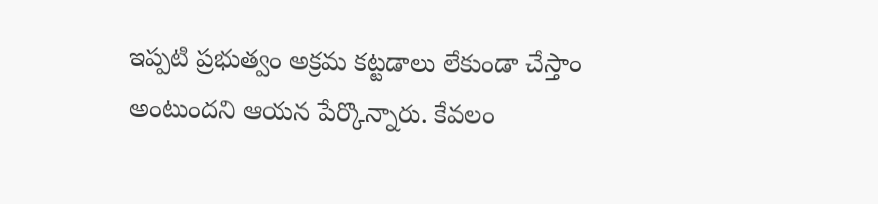ఇప్పటి ప్రభుత్వం అక్రమ కట్టడాలు లేకుండా చేస్తాం అంటుందని ఆయన పేర్కొన్నారు. కేవలం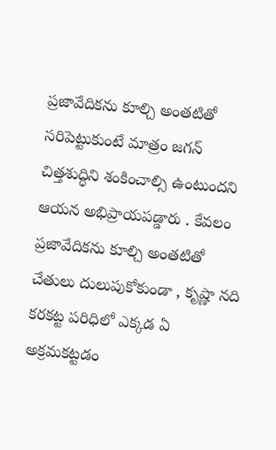ప్రజావేదికను కూల్చి అంతటితో సరిపెట్టుకుంటే మాత్రం జగన్ చిత్తశుద్ధిని శంకించాల్సి ఉంటుందని ఆయన అభిప్రాయపడ్డారు . కేవలం ప్రజావేదికను కూల్చి అంతటితో చేతులు దులుపుకోకుండా , కృష్ణా నది కరకట్ట పరిధిలో ఎక్కడ ఏ అక్రమకట్టడం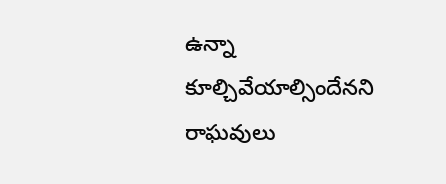ఉన్నా కూల్చివేయాల్సిందేనని రాఘవులు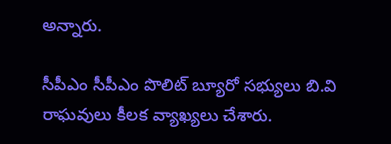అన్నారు.

సీపీఎం సీపీఎం పొలిట్ బ్యూరో సభ్యులు బి.వి రాఘవులు కీలక వ్యాఖ్యలు చేశారు.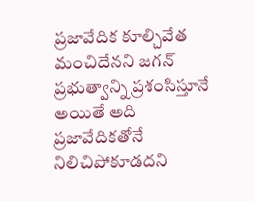ప్రజావేదిక కూల్చివేత మంచిదేనని జగన్ ప్రభుత్వాన్ని ప్రశంసిస్తూనే అయితే అది ప్రజావేదికతోనే నిలిచిపోకూడదని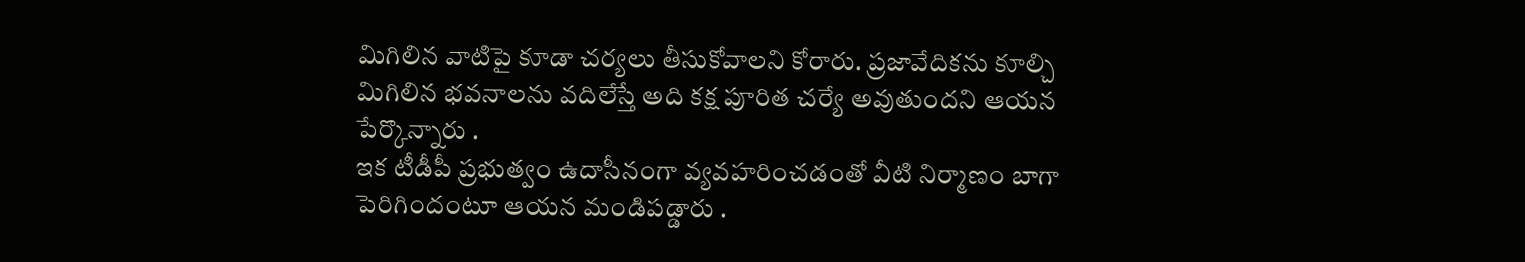మిగిలిన వాటిపై కూడా చర్యలు తీసుకోవాలని కోరారు. ప్రజావేదికను కూల్చి మిగిలిన భవనాలను వదిలేస్తే అది కక్ష పూరిత చర్యే అవుతుందని ఆయన పేర్కొన్నారు .
ఇక టీడీపీ ప్రభుత్వం ఉదాసీనంగా వ్యవహరించడంతో వీటి నిర్మాణం బాగా పెరిగిందంటూ ఆయన మండిపడ్డారు .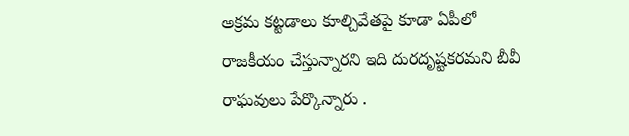అక్రమ కట్టడాలు కూల్చివేతపై కూడా ఏపీలో రాజకీయం చేస్తున్నారని ఇది దురదృష్టకరమని బీవీ రాఘవులు పేర్కొన్నారు .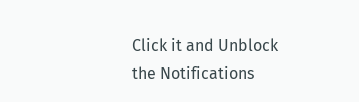Click it and Unblock the Notifications